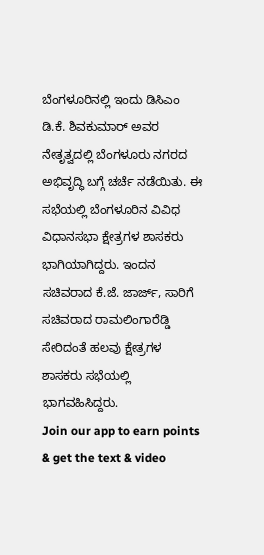ಬೆಂಗಳೂರಿನಲ್ಲಿ ಇಂದು ಡಿಸಿಎಂ ಡಿ.ಕೆ. ಶಿವಕುಮಾರ್ ಅವರ ನೇತೃತ್ವದಲ್ಲಿ ಬೆಂಗಳೂರು ನಗರದ ಅಭಿವೃದ್ಧಿ ಬಗ್ಗೆ ಚರ್ಚೆ ನಡೆಯಿತು. ಈ ಸಭೆಯಲ್ಲಿ ಬೆಂಗಳೂರಿನ ವಿವಿಧ ವಿಧಾನಸಭಾ ಕ್ಷೇತ್ರಗಳ ಶಾಸಕರು ಭಾಗಿಯಾಗಿದ್ದರು. ಇಂದನ ಸಚಿವರಾದ ಕೆ.ಜೆ. ಜಾರ್ಜ್, ಸಾರಿಗೆ ಸಚಿವರಾದ ರಾಮಲಿಂಗಾರೆಡ್ಡಿ ಸೇರಿದಂತೆ ಹಲವು ಕ್ಷೇತ್ರಗಳ ಶಾಸಕರು ಸಭೆಯಲ್ಲಿ ಭಾಗವಹಿಸಿದ್ದರು.
Join our app to earn points & get the text & video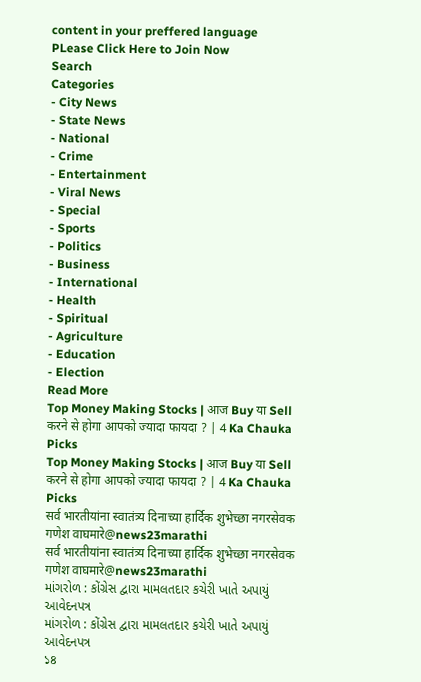content in your preffered language
PLease Click Here to Join Now
Search
Categories
- City News
- State News
- National
- Crime
- Entertainment
- Viral News
- Special
- Sports
- Politics
- Business
- International
- Health
- Spiritual
- Agriculture
- Education
- Election
Read More
Top Money Making Stocks | आज Buy या Sell करने से होगा आपको ज्यादा फायदा ? | 4 Ka Chauka Picks
Top Money Making Stocks | आज Buy या Sell करने से होगा आपको ज्यादा फायदा ? | 4 Ka Chauka Picks
सर्व भारतीयांना स्वातंत्र्य दिनाच्या हार्दिक शुभेच्छा नगरसेवक गणेश वाघमारे@news23marathi
सर्व भारतीयांना स्वातंत्र्य दिनाच्या हार्दिक शुभेच्छा नगरसेवक गणेश वाघमारे@news23marathi
માંગરોળ : કોંગ્રેસ દ્વારા મામલતદાર કચેરી ખાતે અપાયું આવેદનપત્ર
માંગરોળ : કોંગ્રેસ દ્વારા મામલતદાર કચેરી ખાતે અપાયું આવેદનપત્ર
১৪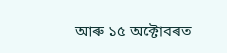আৰু ১৫ অক্টোবৰত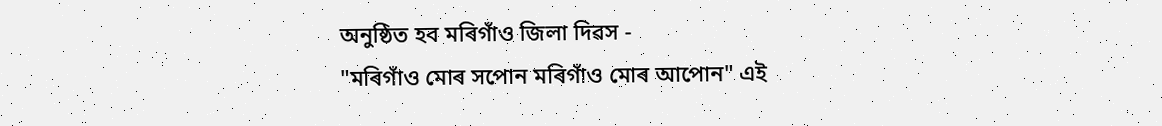অনুষ্ঠিত হব মৰিগাঁও জিলা দিৱস -
"মৰিগাঁও মোৰ সপোন মৰিগাঁও মোৰ আপোন" এই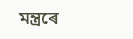মন্ত্ৰৰে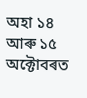অহা ১৪ আৰু ১৫ অক্টোবৰত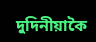দুদিনীয়াকৈ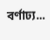বৰ্ণাঢ্য...